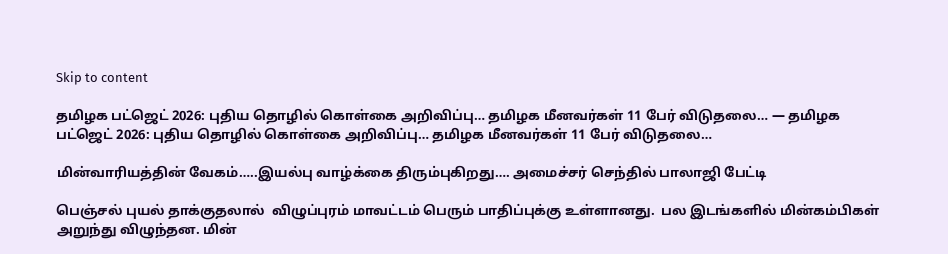Skip to content

தமிழக பட்ஜெட் 2026: புதிய தொழில் கொள்கை அறிவிப்பு… தமிழக மீனவர்கள் 11 பேர் விடுதலை… — தமிழக பட்ஜெட் 2026: புதிய தொழில் கொள்கை அறிவிப்பு… தமிழக மீனவர்கள் 11 பேர் விடுதலை…

மின்வாரியத்தின் வேகம்…..இயல்பு வாழ்க்கை திரும்புகிறது…. அமைச்சர் செந்தில் பாலாஜி பேட்டி

பெஞ்சல் புயல் தாக்குதலால்  விழுப்புரம் மாவட்டம் பெரும் பாதிப்புக்கு உள்ளானது.  பல இடங்களில் மின்கம்பிகள் அறுந்து விழுந்தன. மின்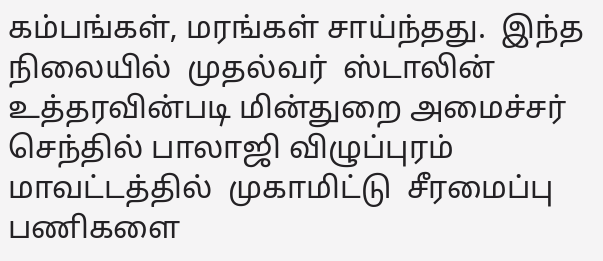கம்பங்கள், மரங்கள் சாய்ந்தது.  இந்த நிலையில்  முதல்வர்  ஸ்டாலின் உத்தரவின்படி மின்துறை அமைச்சர் செந்தில் பாலாஜி விழுப்புரம் மாவட்டத்தில்  முகாமிட்டு  சீரமைப்பு பணிகளை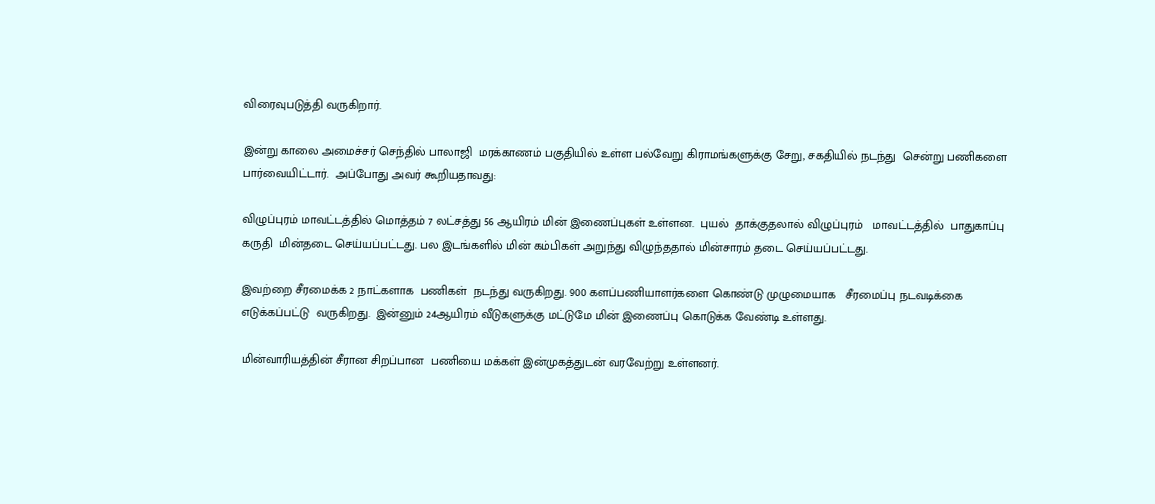விரைவுபடுத்தி வருகிறார்.

இன்று காலை அமைச்சர் செந்தில் பாலாஜி  மரக்காணம் பகுதியில் உள்ள பல்வேறு கிராமங்களுக்கு சேறு, சகதியில் நடந்து  சென்று பணிகளை பார்வையிட்டார்.  அப்போது அவர் கூறியதாவது:

விழுப்புரம் மாவட்டத்தில் மொத்தம் 7 லட்சத்து 56 ஆயிரம் மின் இணைப்புகள் உள்ளன.  புயல்  தாக்குதலால் விழுப்புரம்   மாவட்டத்தில்  பாதுகாப்பு கருதி  மின்தடை செய்யப்பட்டது. பல இடங்களில் மின் கம்பிகள் அறுந்து விழுந்ததால் மின்சாரம் தடை செய்யப்பட்டது.

இவற்றை சீரமைக்க 2 நாட்களாக  பணிகள்  நடந்து வருகிறது. 900 களப்பணியாளர்களை கொண்டு முழுமையாக   சீரமைப்பு நடவடிக்கை எடுக்கப்பட்டு  வருகிறது.  இன்னும் 24ஆயிரம் வீடுகளுக்கு மட்டுமே மின் இணைப்பு கொடுக்க வேண்டி உள்ளது.

மின்வாரியத்தின் சீரான சிறப்பான  பணியை மக்கள் இன்முகத்துடன் வரவேற்று உள்ளனர்.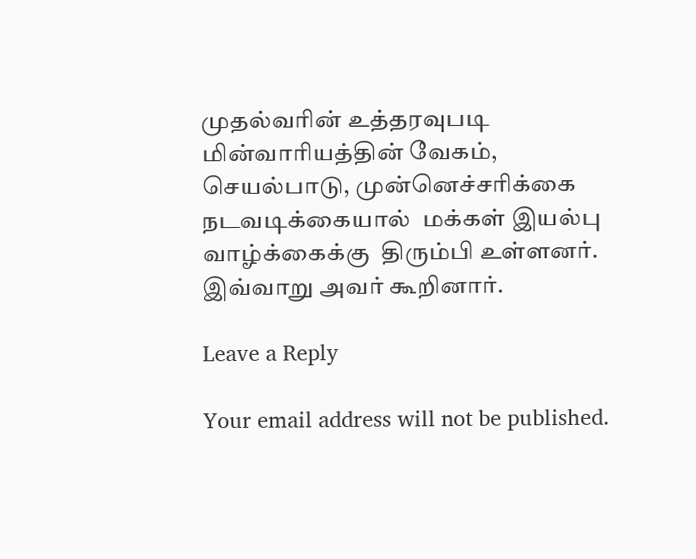முதல்வரின் உத்தரவுபடி மின்வாரியத்தின் வேகம்,  செயல்பாடு, முன்னெச்சரிக்கை நடவடிக்கையால்  மக்கள் இயல்பு வாழ்க்கைக்கு  திரும்பி உள்ளனர். இவ்வாறு அவர் கூறினார்.

Leave a Reply

Your email address will not be published.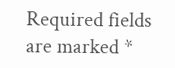Required fields are marked *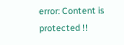error: Content is protected !!